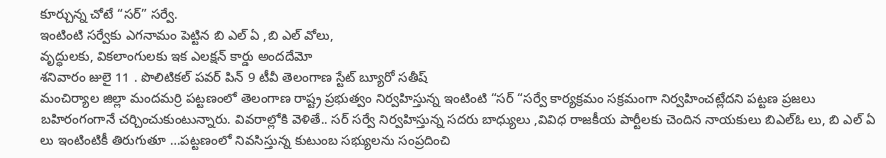కూర్చున్న చోటే “సర్” సర్వే.
ఇంటింటి సర్వేకు ఎగనామం పెట్టిన బి ఎల్ ఏ ,బి ఎల్ వోలు,
వృద్ధులకు, వికలాంగులకు ఇక ఎలక్షన్ కార్డు అందదేమో
శనివారం జులై 11 . పొలిటికల్ పవర్ పిన్ 9 టీవీ తెలంగాణ స్టేట్ బ్యూరో సతీష్
మంచిర్యాల జిల్లా మందమర్రి పట్టణంలో తెలంగాణ రాష్ట్ర ప్రభుత్వం నిర్వహిస్తున్న ఇంటింటి “సర్ “సర్వే కార్యక్రమం సక్రమంగా నిర్వహించట్లేదని పట్టణ ప్రజలు బహిరంగంగానే చర్చించుకుంటున్నారు. వివరాల్లోకి వెళితే.. సర్ సర్వే నిర్వహిస్తున్న సదరు బాధ్యులు ,వివిధ రాజకీయ పార్టీలకు చెందిన నాయకులు బిఎల్ఓ లు, బి ఎల్ ఏ లు ఇంటింటికీ తిరుగుతూ …పట్టణంలో నివసిస్తున్న కుటుంబ సభ్యులను సంప్రదించి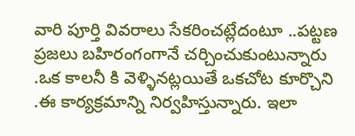వారి పూర్తి వివరాలు సేకరించట్లేదంటూ ..పట్టణ ప్రజలు బహిరంగంగానే చర్చించుకుంటున్నారు .ఒక కాలనీ కి వెళ్ళినట్లయితే ఒకచోట కూర్చొని .ఈ కార్యక్రమాన్ని నిర్వహిస్తున్నారు. ఇలా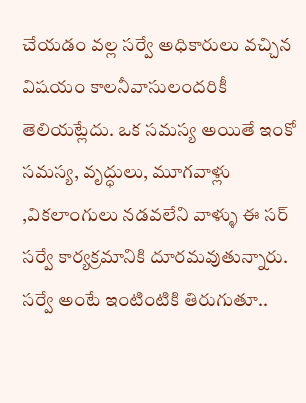చేయడం వల్ల సర్వే అధికారులు వచ్చిన విషయం కాలనీవాసులందరికీ తెలియట్లేదు. ఒక సమస్య అయితే ఇంకో సమస్య, వృద్ధులు, మూగవాళ్లు ,వికలాంగులు నడవలేని వాళ్ళు ఈ సర్ సర్వే కార్యక్రమానికి దూరమవుతున్నారు. సర్వే అంటే ఇంటింటికి తిరుగుతూ..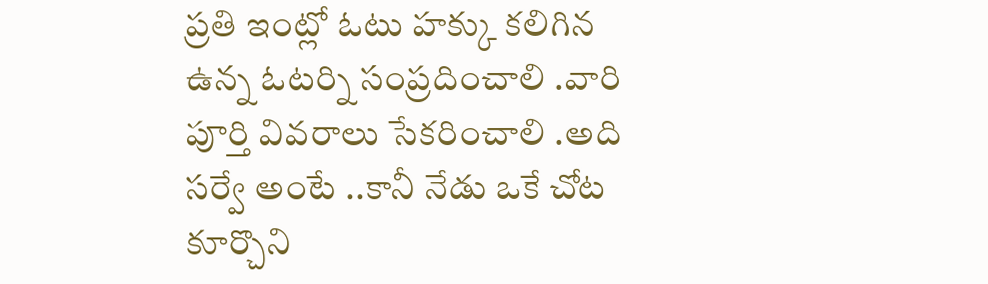ప్రతి ఇంట్లో ఓటు హక్కు కలిగిన ఉన్న ఓటర్ని సంప్రదించాలి .వారి పూర్తి వివరాలు సేకరించాలి .అది సర్వే అంటే ..కానీ నేడు ఒకే చోట కూర్చొని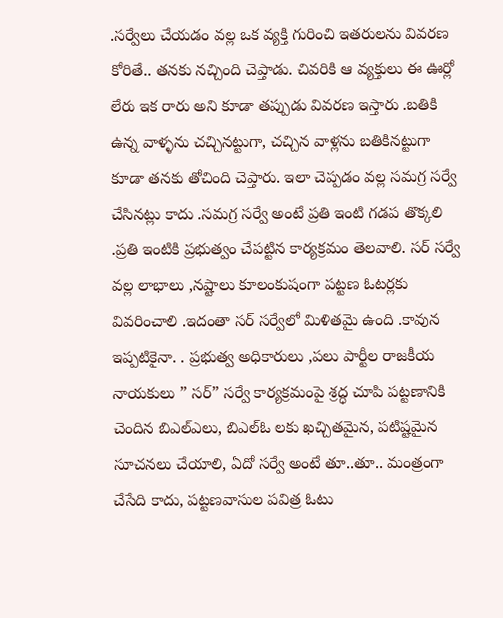.సర్వేలు చేయడం వల్ల ఒక వ్యక్తి గురించి ఇతరులను వివరణ కోరితే.. తనకు నచ్చింది చెప్తాడు. చివరికి ఆ వ్యక్తులు ఈ ఊర్లో లేరు ఇక రారు అని కూడా తప్పుడు వివరణ ఇస్తారు .బతికి ఉన్న వాళ్ళను చచ్చినట్టుగా, చచ్చిన వాళ్లను బతికినట్టుగా కూడా తనకు తోచింది చెప్తారు. ఇలా చెప్పడం వల్ల సమగ్ర సర్వే చేసినట్లు కాదు .సమగ్ర సర్వే అంటే ప్రతి ఇంటి గడప తొక్కలి .ప్రతి ఇంటికి ప్రభుత్వం చేపట్టిన కార్యక్రమం తెలవాలి. సర్ సర్వే వల్ల లాభాలు ,నష్టాలు కూలంకుషంగా పట్టణ ఓటర్లకు వివరించాలి .ఇదంతా సర్ సర్వేలో మిళితమై ఉంది .కావున ఇప్పటికైనా. . ప్రభుత్వ అధికారులు ,పలు పార్టీల రాజకీయ నాయకులు ” సర్” సర్వే కార్యక్రమంపై శ్రద్ధ చూపి పట్టణానికి చెందిన బిఎల్ఎలు, బిఎల్ఓ లకు ఖచ్చితమైన, పటిష్టమైన సూచనలు చేయాలి, ఏదో సర్వే అంటే తూ..తూ.. మంత్రంగా చేసేది కాదు, పట్టణవాసుల పవిత్ర ఓటు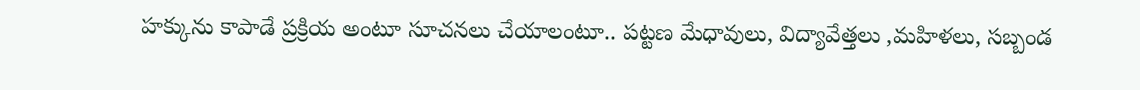హక్కును కాపాడే ప్రక్రియ అంటూ సూచనలు చేయాలంటూ.. పట్టణ మేధావులు, విద్యావేత్తలు ,మహిళలు, సబ్బండ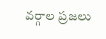వర్గాల ప్రజలు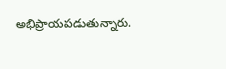అభిప్రాయపడుతున్నారు.